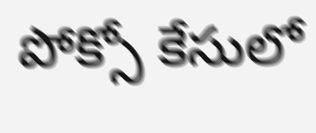పోక్సో కేసులో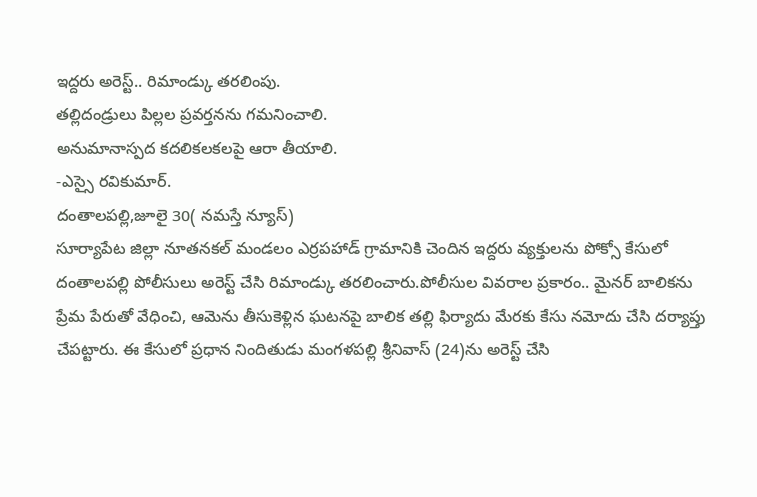ఇద్దరు అరెస్ట్.. రిమాండ్కు తరలింపు.
తల్లిదండ్రులు పిల్లల ప్రవర్తనను గమనించాలి.
అనుమానాస్పద కదలికలకలపై ఆరా తీయాలి.
-ఎస్సై రవికుమార్.
దంతాలపల్లి,జూలై 30( నమస్తే న్యూస్)
సూర్యాపేట జిల్లా నూతనకల్ మండలం ఎర్రపహాడ్ గ్రామానికి చెందిన ఇద్దరు వ్యక్తులను పోక్సో కేసులో దంతాలపల్లి పోలీసులు అరెస్ట్ చేసి రిమాండ్కు తరలించారు.పోలీసుల వివరాల ప్రకారం.. మైనర్ బాలికను ప్రేమ పేరుతో వేధించి, ఆమెను తీసుకెళ్లిన ఘటనపై బాలిక తల్లి ఫిర్యాదు మేరకు కేసు నమోదు చేసి దర్యాప్తు చేపట్టారు. ఈ కేసులో ప్రధాన నిందితుడు మంగళపల్లి శ్రీనివాస్ (24)ను అరెస్ట్ చేసి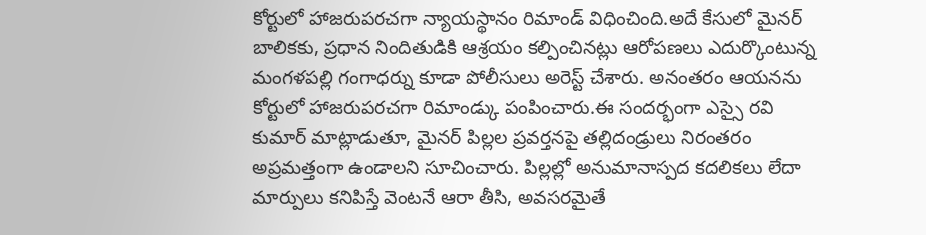కోర్టులో హాజరుపరచగా న్యాయస్థానం రిమాండ్ విధించింది.అదే కేసులో మైనర్ బాలికకు, ప్రధాన నిందితుడికి ఆశ్రయం కల్పించినట్లు ఆరోపణలు ఎదుర్కొంటున్న మంగళపల్లి గంగాధర్ను కూడా పోలీసులు అరెస్ట్ చేశారు. అనంతరం ఆయనను కోర్టులో హాజరుపరచగా రిమాండ్కు పంపించారు.ఈ సందర్భంగా ఎస్సై రవి కుమార్ మాట్లాడుతూ, మైనర్ పిల్లల ప్రవర్తనపై తల్లిదండ్రులు నిరంతరం అప్రమత్తంగా ఉండాలని సూచించారు. పిల్లల్లో అనుమానాస్పద కదలికలు లేదా మార్పులు కనిపిస్తే వెంటనే ఆరా తీసి, అవసరమైతే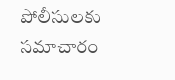పోలీసులకు సమాచారం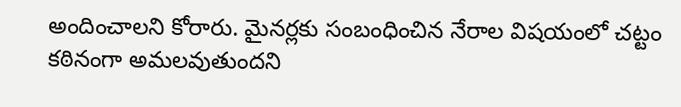అందించాలని కోరారు. మైనర్లకు సంబంధించిన నేరాల విషయంలో చట్టం కఠినంగా అమలవుతుందని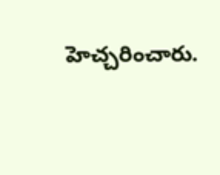హెచ్చరించారు.